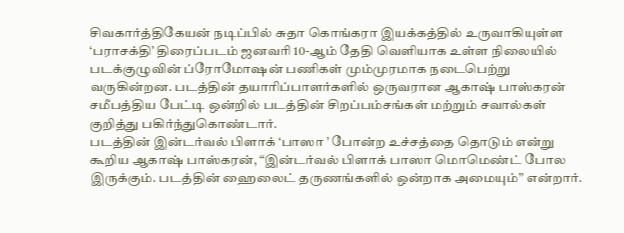சிவகார்த்திகேயன் நடிப்பில் சுதா கொங்கரா இயக்கத்தில் உருவாகியுள்ள ‘பராசக்தி’ திரைப்படம் ஜனவரி 10-ஆம் தேதி வெளியாக உள்ள நிலையில் படக்குழுவின் ப்ரோமோஷன் பணிகள் மும்முரமாக நடைபெற்று வருகின்றன. படத்தின் தயாரிப்பாளர்களில் ஒருவரான ஆகாஷ் பாஸ்கரன் சமீபத்திய பேட்டி ஒன்றில் படத்தின் சிறப்பம்சங்கள் மற்றும் சவால்கள் குறித்து பகிர்ந்துகொண்டார்.
படத்தின் இன்டர்வல் பிளாக் ‘பாஸா ’ போன்ற உச்சத்தை தொடும் என்று கூறிய ஆகாஷ் பாஸ்கரன், “இன்டர்வல் பிளாக் பாஸா மொமெண்ட் போல இருக்கும். படத்தின் ஹைலைட் தருணங்களில் ஒன்றாக அமையும்” என்றார்.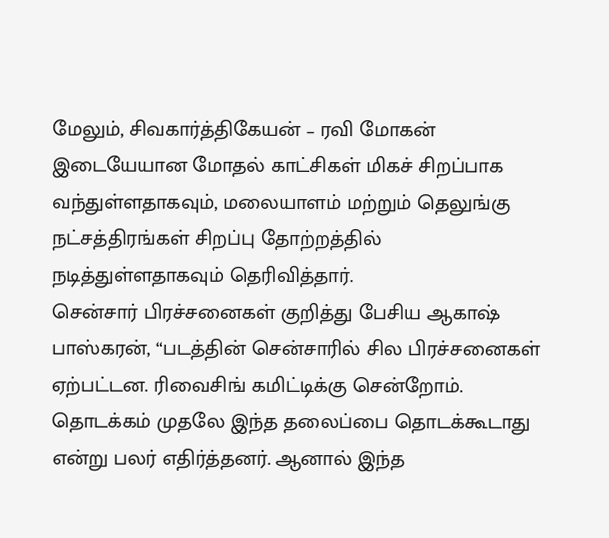மேலும், சிவகார்த்திகேயன் – ரவி மோகன் இடையேயான மோதல் காட்சிகள் மிகச் சிறப்பாக வந்துள்ளதாகவும், மலையாளம் மற்றும் தெலுங்கு நட்சத்திரங்கள் சிறப்பு தோற்றத்தில் நடித்துள்ளதாகவும் தெரிவித்தார்.
சென்சார் பிரச்சனைகள் குறித்து பேசிய ஆகாஷ் பாஸ்கரன், “படத்தின் சென்சாரில் சில பிரச்சனைகள் ஏற்பட்டன. ரிவைசிங் கமிட்டிக்கு சென்றோம். தொடக்கம் முதலே இந்த தலைப்பை தொடக்கூடாது என்று பலர் எதிர்த்தனர். ஆனால் இந்த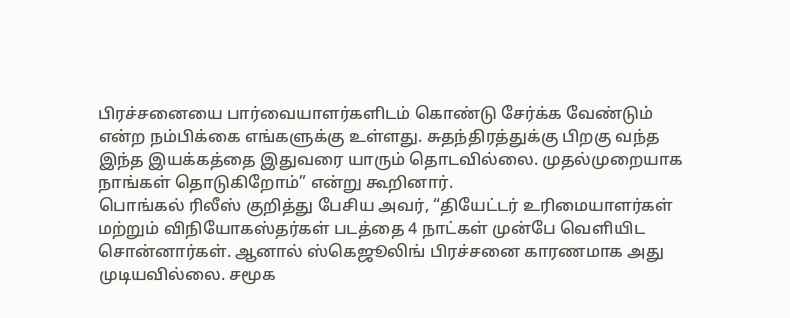பிரச்சனையை பார்வையாளர்களிடம் கொண்டு சேர்க்க வேண்டும் என்ற நம்பிக்கை எங்களுக்கு உள்ளது. சுதந்திரத்துக்கு பிறகு வந்த இந்த இயக்கத்தை இதுவரை யாரும் தொடவில்லை. முதல்முறையாக நாங்கள் தொடுகிறோம்” என்று கூறினார்.
பொங்கல் ரிலீஸ் குறித்து பேசிய அவர், “தியேட்டர் உரிமையாளர்கள் மற்றும் விநியோகஸ்தர்கள் படத்தை 4 நாட்கள் முன்பே வெளியிட சொன்னார்கள். ஆனால் ஸ்கெஜூலிங் பிரச்சனை காரணமாக அது முடியவில்லை. சமூக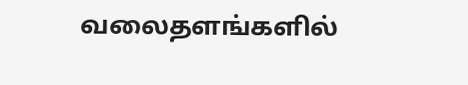வலைதளங்களில்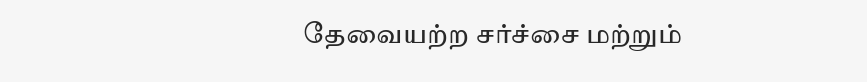தேவையற்ற சர்ச்சை மற்றும்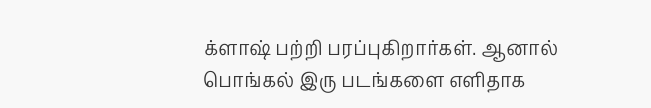க்ளாஷ் பற்றி பரப்புகிறார்கள். ஆனால் பொங்கல் இரு படங்களை எளிதாக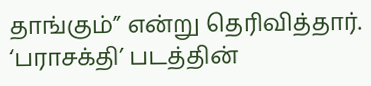தாங்கும்” என்று தெரிவித்தார். ‘பராசக்தி’ படத்தின்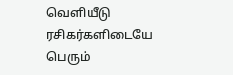வெளியீடு ரசிகர்களிடையே பெரும்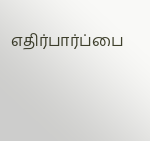எதிர்பார்ப்பை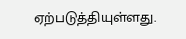ஏற்படுத்தியுள்ளது.